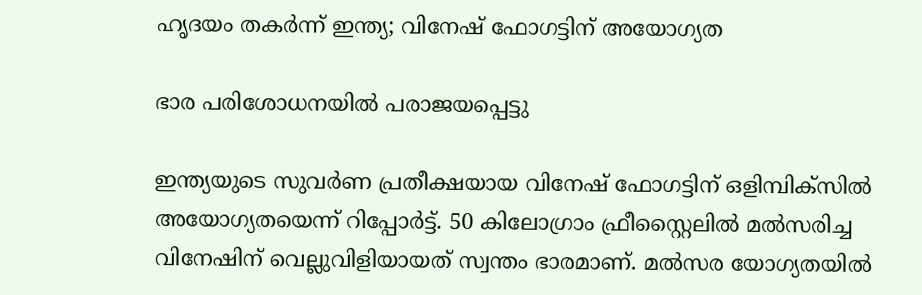ഹൃദയം തകര്‍ന്ന് ഇന്ത്യ; വിനേഷ് ഫോഗട്ടിന് അയോഗ്യത

ഭാര പരിശോധനയില്‍ പരാജയപ്പെട്ടു

ഇന്ത്യയുടെ സുവര്‍ണ പ്രതീക്ഷയായ വിനേഷ് ഫോഗട്ടിന് ഒളിമ്പിക്‌സില്‍ അയോഗ്യതയെന്ന് റിപ്പോര്‍ട്ട്. 50 കിലോഗ്രാം ഫ്രീസ്റ്റൈലില്‍ മല്‍സരിച്ച വിനേഷിന് വെല്ലുവിളിയായത് സ്വന്തം ഭാരമാണ്. മല്‍സര യോഗ്യതയില്‍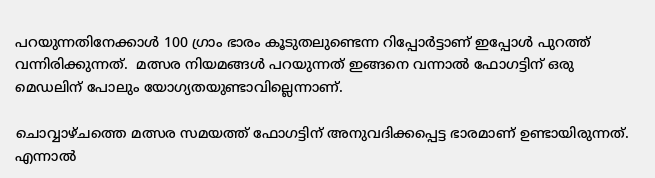പറയുന്നതിനേക്കാള്‍ 100 ഗ്രാം ഭാരം കൂടുതലുണ്ടെന്ന റിപ്പോര്‍ട്ടാണ് ഇപ്പോള്‍ പുറത്ത് വന്നിരിക്കുന്നത്.  മത്സര നിയമങ്ങള്‍ പറയുന്നത് ഇങ്ങനെ വന്നാല്‍ ഫോഗട്ടിന് ഒരു മെഡലിന് പോലും യോഗ്യതയുണ്ടാവില്ലെന്നാണ്.

ചൊവ്വാഴ്ചത്തെ മത്സര സമയത്ത് ഫോഗട്ടിന് അനുവദിക്കപ്പെട്ട ഭാരമാണ് ഉണ്ടായിരുന്നത്. എന്നാല്‍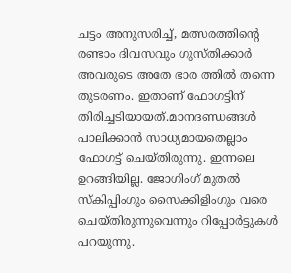ചട്ടം അനുസരിച്ച്, മത്സരത്തിന്റെ രണ്ടാം ദിവസവും ഗുസ്തിക്കാര്‍ അവരുടെ അതേ ഭാര ത്തില്‍ തന്നെ തുടരണം. ഇതാണ് ഫോഗട്ടിന് തിരിച്ചടിയായത്.മാനദണ്ഡങ്ങള്‍ പാലിക്കാന്‍ സാധ്യമായതെല്ലാം ഫോഗട്ട് ചെയ്തിരുന്നു. ഇന്നലെ ഉറങ്ങിയില്ല. ജോഗിംഗ് മുതല്‍ സ്‌കിപ്പിംഗും സൈക്കിളിംഗും വരെ ചെയ്തിരുന്നുവെന്നും റിപ്പോര്‍ട്ടുകള്‍ പറയുന്നു.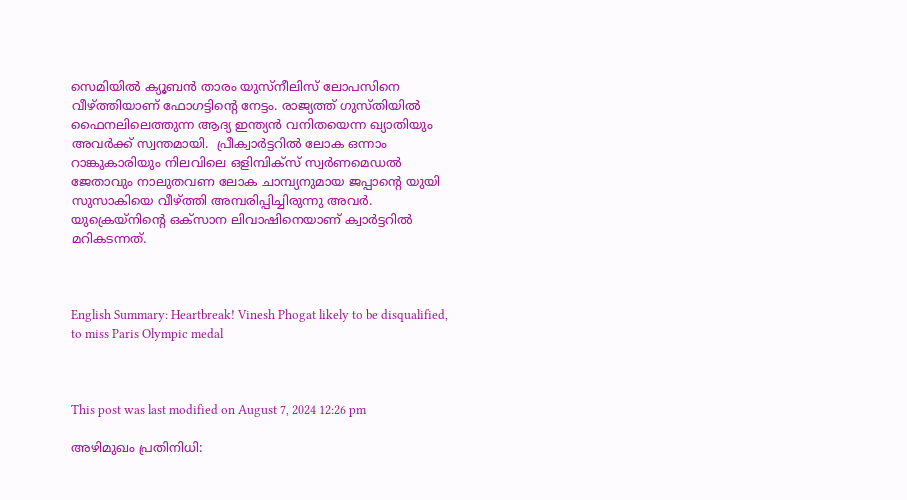സെമിയില്‍ ക്യൂബന്‍ താരം യുസ്‌നീലിസ് ലോപസിനെ വീഴ്ത്തിയാണ് ഫോഗട്ടിന്റെ നേട്ടം. രാജ്യത്ത് ഗുസ്തിയില്‍ ഫൈനലിലെത്തുന്ന ആദ്യ ഇന്ത്യന്‍ വനിതയെന്ന ഖ്യാതിയും അവര്‍ക്ക് സ്വന്തമായി.  പ്രീക്വാര്‍ട്ടറില്‍ ലോക ഒന്നാം റാങ്കുകാരിയും നിലവിലെ ഒളിമ്പിക്‌സ് സ്വര്‍ണമെഡല്‍ ജേതാവും നാലുതവണ ലോക ചാമ്പ്യനുമായ ജപ്പാന്റെ യുയി സുസാകിയെ വീഴ്ത്തി അമ്പരിപ്പിച്ചിരുന്നു അവര്‍. യുക്രെയ്‌നിന്റെ ഒക്‌സാന ലിവാഷിനെയാണ് ക്വാര്‍ട്ടറില്‍ മറികടന്നത്.



English Summary: Heartbreak! Vinesh Phogat likely to be disqualified, to miss Paris Olympic medal



This post was last modified on August 7, 2024 12:26 pm

അഴിമുഖം പ്രതിനിധി: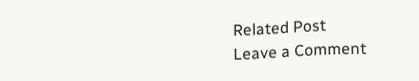Related Post
Leave a Comment